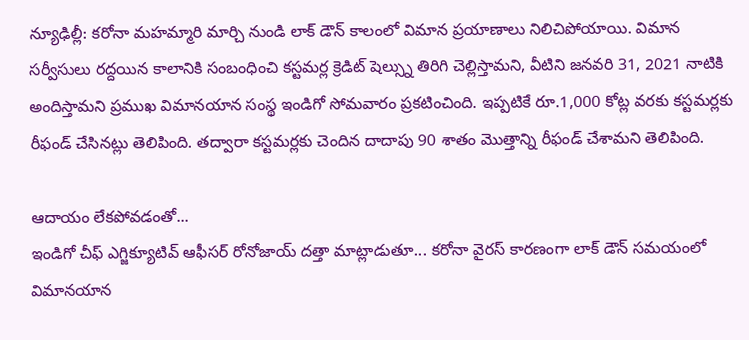న్యూఢిల్లీ: కరోనా మహమ్మారి మార్చి నుండి లాక్ డౌన్ కాలంలో విమాన ప్రయాణాలు నిలిచిపోయాయి. విమాన సర్వీసులు రద్దయిన కాలానికి సంబంధించి కస్టమర్ల క్రెడిట్ షెల్స్ను తిరిగి చెల్లిస్తామని, వీటిని జనవరి 31, 2021 నాటికి అందిస్తామని ప్రముఖ విమానయాన సంస్థ ఇండిగో సోమవారం ప్రకటించింది. ఇప్పటికే రూ.1,000 కోట్ల వరకు కస్టమర్లకు రీఫండ్ చేసినట్లు తెలిపింది. తద్వారా కస్టమర్లకు చెందిన దాదాపు 90 శాతం మొత్తాన్ని రీఫండ్ చేశామని తెలిపింది.

ఆదాయం లేకపోవడంతో...
ఇండిగో చీఫ్ ఎగ్జిక్యూటివ్ ఆఫీసర్ రోనోజాయ్ దత్తా మాట్లాడుతూ... కరోనా వైరస్ కారణంగా లాక్ డౌన్ సమయంలో విమానయాన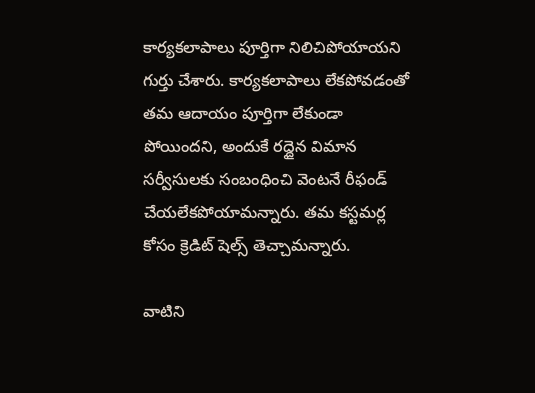కార్యకలాపాలు పూర్తిగా నిలిచిపోయాయని గుర్తు చేశారు. కార్యకలాపాలు లేకపోవడంతో తమ ఆదాయం పూర్తిగా లేకుండా పోయిందని, అందుకే రద్దైన విమాన సర్వీసులకు సంబంధించి వెంటనే రీఫండ్ చేయలేకపోయామన్నారు. తమ కస్టమర్ల కోసం క్రెడిట్ షెల్స్ తెచ్చామన్నారు.

వాటిని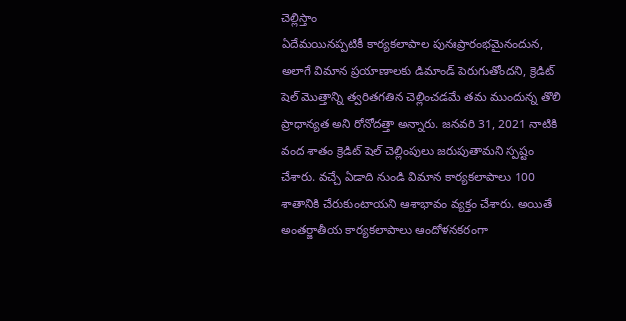చెల్లిస్తాం
ఏదేమయినప్పటికీ కార్యకలాపాల పునఃప్రారంభమైనందున, అలాగే విమాన ప్రయాణాలకు డిమాండ్ పెరుగుతోందని, క్రెడిట్ షెల్ మొత్తాన్ని త్వరితగతిన చెల్లించడమే తమ ముందున్న తొలి ప్రాధాన్యత అని రోనోదత్తా అన్నారు. జనవరి 31, 2021 నాటికి వంద శాతం క్రెడిట్ షెల్ చెల్లింపులు జరుపుతామని స్పష్టం చేశారు. వచ్చే ఏడాది నుండి విమాన కార్యకలాపాలు 100 శాతానికి చేరుకుంటాయని ఆశాభావం వ్యక్తం చేశారు. అయితే అంతర్జాతీయ కార్యకలాపాలు ఆందోళనకరంగా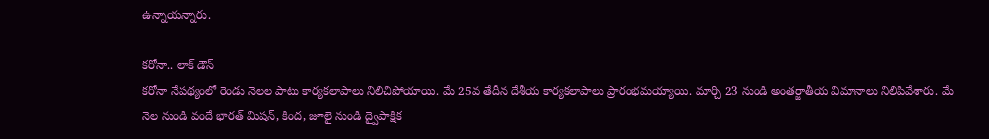ఉన్నాయన్నారు.

కరోనా.. లాక్ డౌన్
కరోనా నేపథ్యంలో రెండు నెలల పాటు కార్యకలాపాలు నిలిచిపోయాయి. మే 25వ తేదీన దేశీయ కార్యకలాపాలు ప్రారంభమయ్యాయి. మార్చి 23 నుండి అంతర్జాతీయ విమానాలు నిలిపివేశారు. మే నెల నుండి వందే భారత్ మిషన్, కింద, జూలై నుండి ద్వైపాక్షిక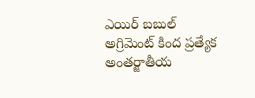ఎయిర్ బబుల్ అగ్రిమెంట్ కింద ప్రత్యేక అంతర్జాతీయ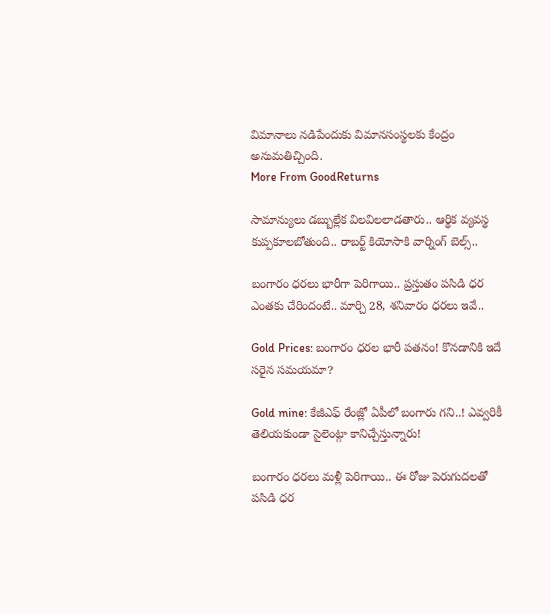విమానాలు నడిపేందుకు విమానసంస్థలకు కేంద్రం అనుమతిచ్చింది.
More From GoodReturns

సామాన్యులు డబ్బుల్లేక విలవిలలాడతారు.. ఆర్థిక వ్యవస్థ కుప్పకూలబోతుంది.. రాబర్ట్ కియోసాకి వార్నింగ్ బెల్స్..

బంగారం ధరలు భారీగా పెరిగాయి.. ప్రస్తుతం పసిడి ధర ఎంతకు చేరిందంటే.. మార్చి 28, శనివారం ధరలు ఇవే..

Gold Prices: బంగారం ధరల భారీ పతనం! కొనడానికి ఇదే సరైన సమయమా?

Gold mine: కేజీఎఫ్ రేంజ్లో ఏపీలో బంగారు గని..! ఎవ్వరికీ తెలియకుండా సైలెంట్గా కానిచ్చేస్తున్నారు!

బంగారం ధరలు మళ్లీ పెరిగాయి.. ఈ రోజు పెరుగుదలతో పసిడి ధర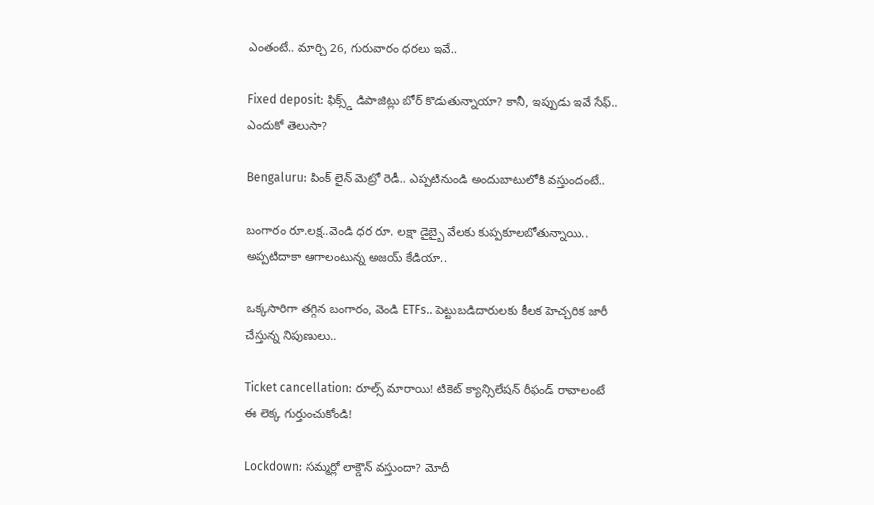ఎంతంటే.. మార్చి 26, గురువారం ధరలు ఇవే..

Fixed deposit: ఫిక్స్డ్ డిపాజిట్లు బోర్ కొడుతున్నాయా? కానీ, ఇప్పుడు ఇవే సేఫ్.. ఎందుకో తెలుసా?

Bengaluru: పింక్ లైన్ మెట్రో రెడీ.. ఎప్పటినుండి అందుబాటులోకి వస్తుందంటే..

బంగారం రూ.లక్ష..వెండి ధర రూ. లక్షా డైబ్బై వేలకు కుప్పకూలబోతున్నాయి.. అప్పటిదాకా ఆగాలంటున్న అజయ్ కేడియా..

ఒక్కసారిగా తగ్గిన బంగారం, వెండి ETFs.. పెట్టుబడిదారులకు కీలక హెచ్చరిక జారీ చేస్తున్న నిపుణులు..

Ticket cancellation: రూల్స్ మారాయి! టికెట్ క్యాన్సిలేషన్ రీఫండ్ రావాలంటే ఈ లెక్క గుర్తుంచుకోండి!

Lockdown: సమ్మర్లో లాక్డౌన్ వస్తుందా? మోదీ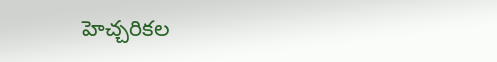హెచ్చరికల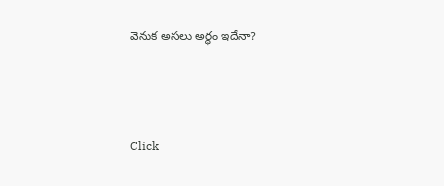వెనుక అసలు అర్థం ఇదేనా?



Click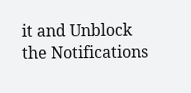it and Unblock the Notifications